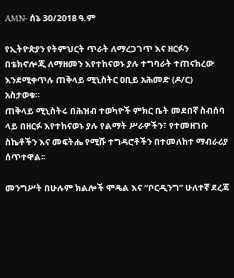AMN- ሰኔ 30/2018 ዓ.ም

የኢትዮጵያን የትምህርት ጥራት ለማረጋገጥ እና ዘርፉን በቴክኖሎጂ ለማዘመን እየተከናወኑ ያሉ ተግባራት ተጠናክረው እንደሚቀጥሉ ጠቅላይ ሚኒስትር ዐቢይ አሕመድ (ዶ/ር) አስታወቁ።
ጠቅላይ ሚኒስትሩ በሕዝብ ተወካዮች ምክር ቤት መደበኛ ስብሰባ ላይ በዘርፉ እየተከናወኑ ያሉ የልማት ሥራዎችን፣ የተመዘገቡ ስኬቶችን እና መፍትሔ የሚሹ ተግዳሮቶችን በተመለከተ ማብራሪያ ሰጥተዋል፡፡

መንግሥት በሁሉም ክልሎች ሞዴል እና “ቦርዲንግ” ሁለተኛ ደረጃ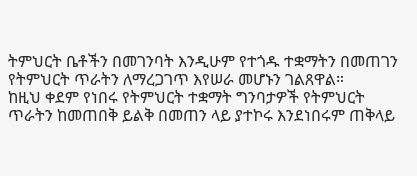ትምህርት ቤቶችን በመገንባት እንዲሁም የተጎዱ ተቋማትን በመጠገን የትምህርት ጥራትን ለማረጋገጥ እየሠራ መሆኑን ገልጸዋል።
ከዚህ ቀደም የነበሩ የትምህርት ተቋማት ግንባታዎች የትምህርት ጥራትን ከመጠበቅ ይልቅ በመጠን ላይ ያተኮሩ እንደነበሩም ጠቅላይ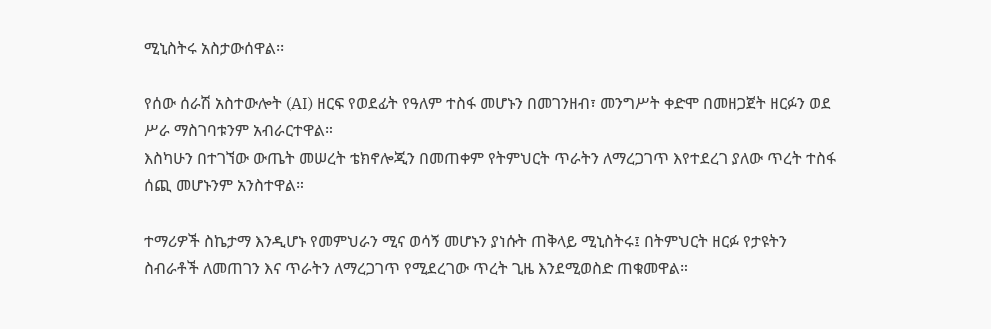ሚኒስትሩ አስታውሰዋል፡፡

የሰው ሰራሽ አስተውሎት (AI) ዘርፍ የወደፊት የዓለም ተስፋ መሆኑን በመገንዘብ፣ መንግሥት ቀድሞ በመዘጋጀት ዘርፉን ወደ ሥራ ማስገባቱንም አብራርተዋል።
እስካሁን በተገኘው ውጤት መሠረት ቴክኖሎጂን በመጠቀም የትምህርት ጥራትን ለማረጋገጥ እየተደረገ ያለው ጥረት ተስፋ ሰጪ መሆኑንም አንስተዋል።

ተማሪዎች ስኬታማ እንዲሆኑ የመምህራን ሚና ወሳኝ መሆኑን ያነሱት ጠቅላይ ሚኒስትሩ፤ በትምህርት ዘርፉ የታዩትን ስብራቶች ለመጠገን እና ጥራትን ለማረጋገጥ የሚደረገው ጥረት ጊዜ እንደሚወስድ ጠቁመዋል።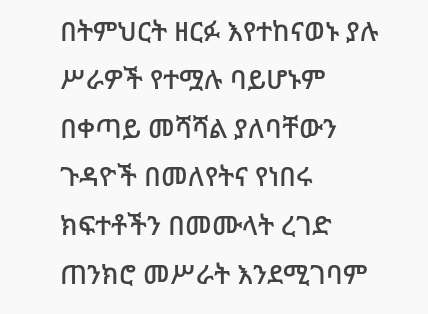በትምህርት ዘርፉ እየተከናወኑ ያሉ ሥራዎች የተሟሉ ባይሆኑም በቀጣይ መሻሻል ያለባቸውን ጉዳዮች በመለየትና የነበሩ ክፍተቶችን በመሙላት ረገድ ጠንክሮ መሥራት እንደሚገባም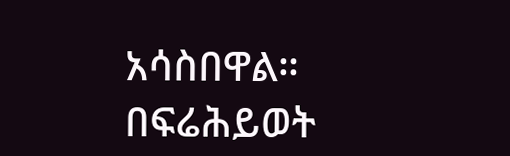አሳስበዋል።
በፍሬሕይወት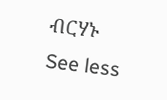ብርሃኑ
See less